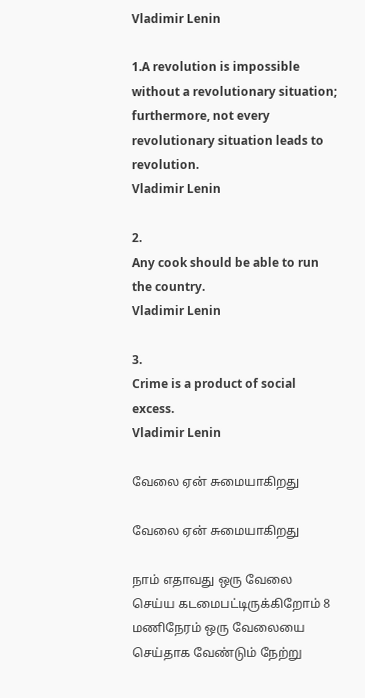Vladimir Lenin

1.A revolution is impossible without a revolutionary situation; furthermore, not every revolutionary situation leads to revolution.
Vladimir Lenin

2.
Any cook should be able to run the country.
Vladimir Lenin

3.
Crime is a product of social excess.
Vladimir Lenin

வேலை ஏன் சுமையாகிறது

வேலை ஏன் சுமையாகிறது

நாம் எதாவது ஒரு வேலை செய்ய கடமைபட்டிருக்கிறோம் 8 மணிநேரம் ஒரு வேலையை செய்தாக வேண்டும் நேற்று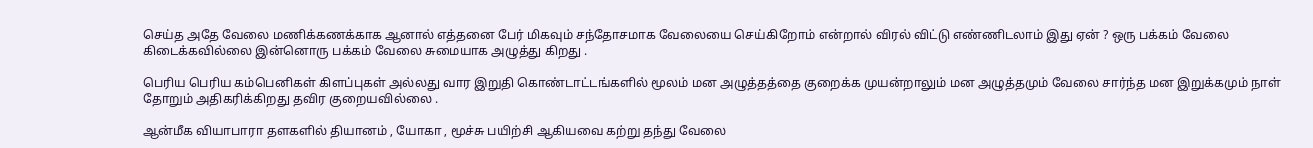செய்த அதே வேலை மணிக்கணக்காக ஆனால் எத்தனை பேர் மிகவும் சந்தோசமாக வேலையை செய்கிறோம் என்றால் விரல் விட்டு எண்ணிடலாம் இது ஏன் ? ஒரு பக்கம் வேலை கிடைக்கவில்லை இன்னொரு பக்கம் வேலை சுமையாக அழுத்து கிறது .

பெரிய பெரிய கம்பெனிகள் கிளப்புகள் அல்லது வார இறுதி கொண்டாட்டங்களில் மூலம் மன அழுத்தத்தை குறைக்க முயன்றாலும் மன அழுத்தமும் வேலை சார்ந்த மன இறுக்கமும் நாள் தோறும் அதிகரிக்கிறது தவிர குறையவில்லை .

ஆன்மீக வியாபாரா தளகளில் தியானம் , யோகா , மூச்சு பயிற்சி ஆகியவை கற்று தந்து வேலை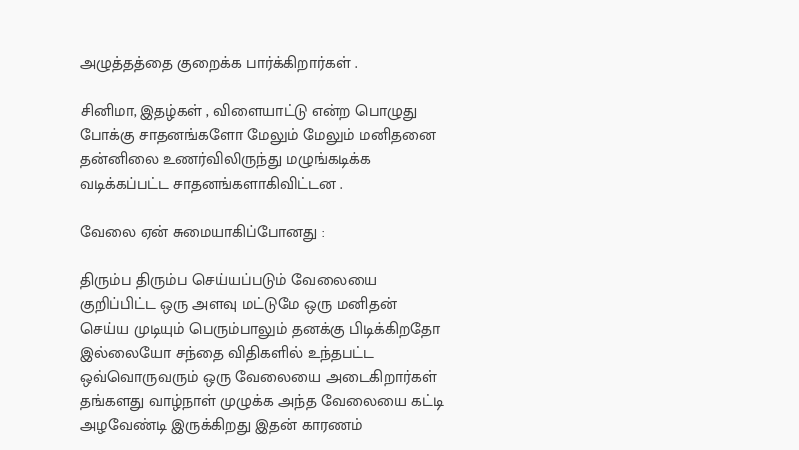அழுத்தத்தை குறைக்க பார்க்கிறார்கள் .

சினிமா, இதழ்கள் , விளையாட்டு என்ற பொழுது போக்கு சாதனங்களோ மேலும் மேலும் மனிதனை தன்னிலை உணர்விலிருந்து மழுங்கடிக்க வடிக்கப்பட்ட சாதனங்களாகிவிட்டன .

வேலை ஏன் சுமையாகிப்போனது :

திரும்ப திரும்ப செய்யப்படும் வேலையை குறிப்பிட்ட ஒரு அளவு மட்டுமே ஒரு மனிதன் செய்ய முடியும் பெரும்பாலும் தனக்கு பிடிக்கிறதோ இல்லையோ சந்தை விதிகளில் உந்தபட்ட ஒவ்வொருவரும் ஒரு வேலையை அடைகிறார்கள் தங்களது வாழ்நாள் முழுக்க அந்த வேலையை கட்டி அழவேண்டி இருக்கிறது இதன் காரணம்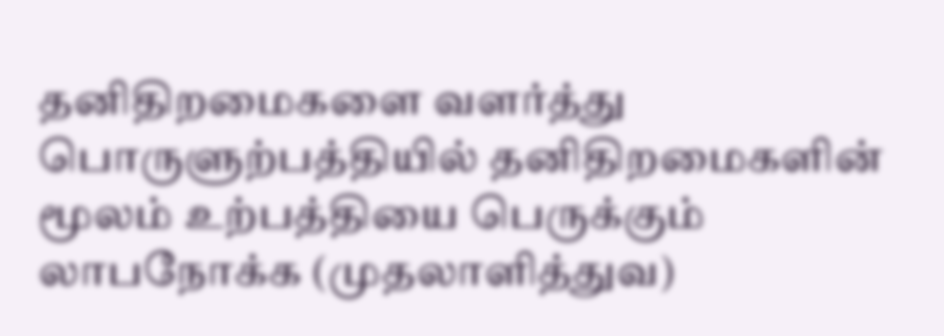தனிதிறமைகளை வளர்த்து பொருளுற்பத்தியில் தனிதிறமைகளின் மூலம் உற்பத்தியை பெருக்கும் லாபநோக்க (முதலாளித்துவ)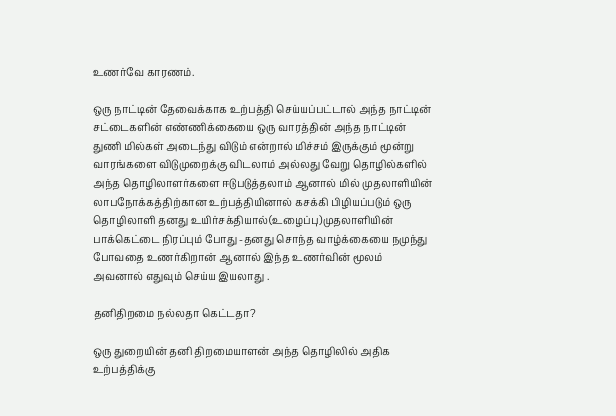உணர்வே காரணம்.

ஒரு நாட்டின் தேவைக்காக உற்பத்தி செய்யப்பட்டால் அந்த நாட்டின் சட்டைகளின் எண்ணிக்கையை ஒரு வாரத்தின் அந்த நாட்டின் துணி மில்கள் அடைந்து விடும் என்றால் மிச்சம் இருக்கும் மூன்று வாரங்களை விடுமுறைக்கு விடலாம் அல்லது வேறு தொழில்களில் அந்த தொழிலாளர்களை ஈடுபடுத்தலாம் ஆனால் மில் முதலாளியின் லாபநோக்கத்திற்கான உற்பத்தியினால் கசக்கி பிழியப்படும் ஒரு தொழிலாளி தனது உயிர்சக்தியால்(உழைப்பு)முதலாளியின் பாக்கெட்டை நிரப்பும் போது -தனது சொந்த வாழ்க்கையை நமுந்து போவதை உணர்கிறான் ஆனால் இந்த உணர்வின் மூலம் அவனால் எதுவும் செய்ய இயலாது .

தனிதிறமை நல்லதா கெட்டதா?

ஒரு துறையின் தனி திறமையாளன் அந்த தொழிலில் அதிக உற்பத்திக்கு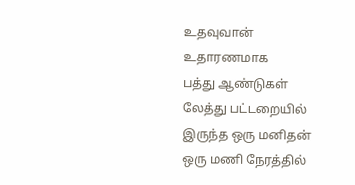உதவுவான் உதாரணமாக
பத்து ஆண்டுகள் லேத்து பட்டறையில் இருந்த ஒரு மனிதன் ஒரு மணி நேரத்தில்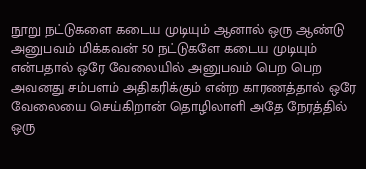நூறு நட்டுகளை கடைய முடியும் ஆனால் ஒரு ஆண்டு அனுபவம் மிக்கவன் 50 நட்டுகளே கடைய முடியும் என்பதால் ஒரே வேலையில் அனுபவம் பெற பெற அவனது சம்பளம் அதிகரிக்கும் என்ற காரணத்தால் ஒரே வேலையை செய்கிறான் தொழிலாளி அதே நேரத்தில் ஒரு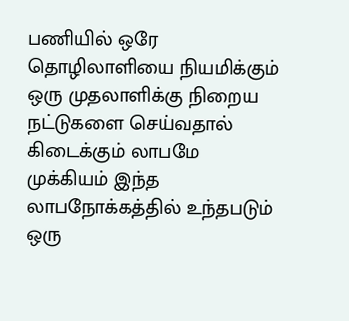பணியில் ஒரே தொழிலாளியை நியமிக்கும் ஒரு முதலாளிக்கு நிறைய நட்டுகளை செய்வதால் கிடைக்கும் லாபமே முக்கியம் இந்த லாபநோக்கத்தில் உந்தபடும் ஒரு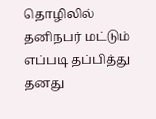தொழிலில் தனிநபர் மட்டும் எப்படி தப்பித்து தனது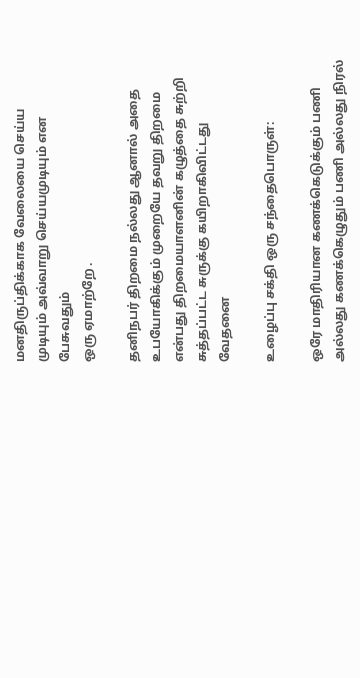மனதிருப்திக்காக வேலையை செய்ய முடியும் அவ்வாறு செய்யமுடியும் என பேசுவதும்
ஒரு ஏமாற்றே .

தனிநபர் திறமை நல்லது ஆனால் அதை உபயோகிக்கும் முறையே தவறு திறமை என்பது திறமையாளனின் கழுத்தை சுற்றி சுத்தப்பட்ட சுருக்கு கயிறாகிவிட்டது வேதனை

உழைப்பு சக்தி ஒரு சந்தைபொருள்:

ஒரே மாதிரியான கணக்கெடுக்கும் பணி அல்லது கணக்கெழுதும் பணி அல்லது நிரல்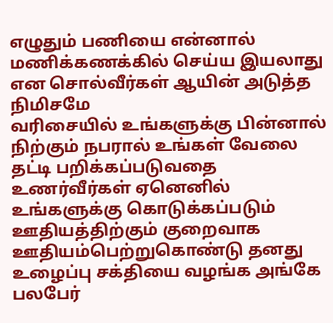எழுதும் பணியை என்னால் மணிக்கணக்கில் செய்ய இயலாது என சொல்வீர்கள் ஆயின் அடுத்த நிமிசமே
வரிசையில் உங்களுக்கு பின்னால் நிற்கும் நபரால் உங்கள் வேலை தட்டி பறிக்கப்படுவதை உணர்வீர்கள் ஏனெனில் உங்களுக்கு கொடுக்கப்படும் ஊதியத்திற்கும் குறைவாக ஊதியம்பெற்றுகொண்டு தனது உழைப்பு சக்தியை வழங்க அங்கே பலபேர்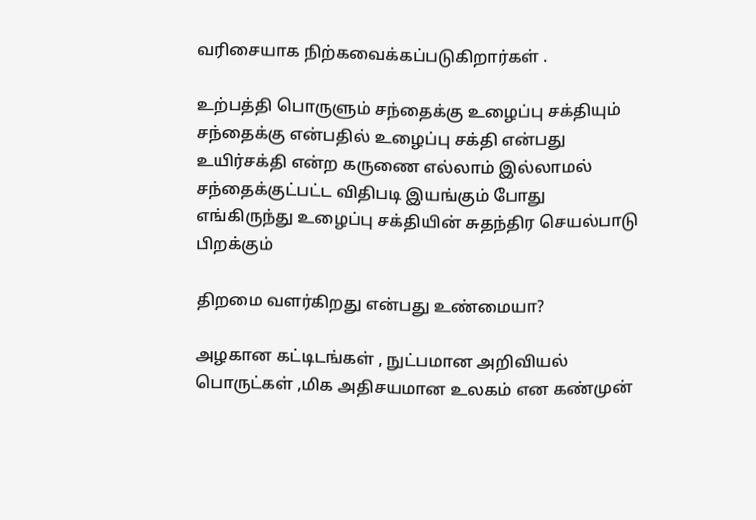வரிசையாக நிற்கவைக்கப்படுகிறார்கள் .

உற்பத்தி பொருளும் சந்தைக்கு உழைப்பு சக்தியும் சந்தைக்கு என்பதில் உழைப்பு சக்தி என்பது
உயிர்சக்தி என்ற கருணை எல்லாம் இல்லாமல் சந்தைக்குட்பட்ட விதிபடி இயங்கும் போது
எங்கிருந்து உழைப்பு சக்தியின் சுதந்திர செயல்பாடு பிறக்கும்

திறமை வளர்கிறது என்பது உண்மையா?

அழகான கட்டிடங்கள் , நுட்பமான அறிவியல் பொருட்கள் ,மிக அதிசயமான உலகம் என கண்முன்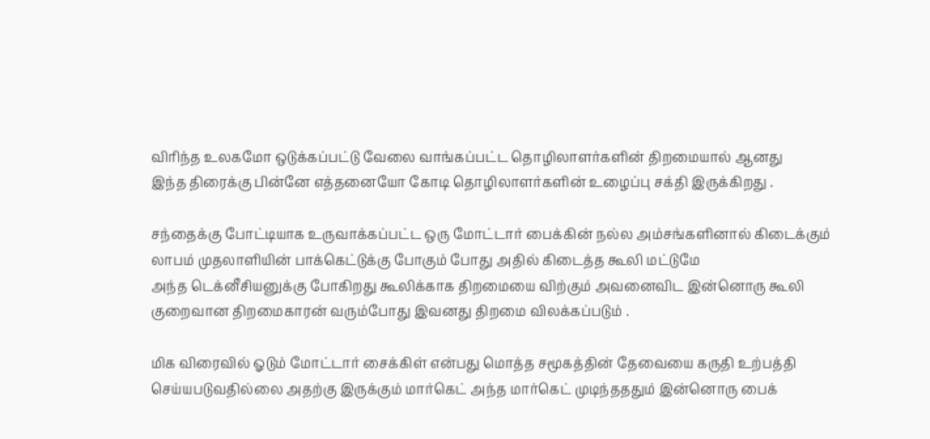விரிந்த உலகமோ ஒடுக்கப்பட்டு வேலை வாங்கப்பட்ட தொழிலாளர்களின் திறமையால் ஆனது
இந்த திரைக்கு பின்னே எத்தனையோ கோடி தொழிலாளர்களின் உழைப்பு சக்தி இருக்கிறது .

சந்தைக்கு போட்டியாக உருவாக்கப்பட்ட ஒரு மோட்டார் பைக்கின் நல்ல அம்சங்களினால் கிடைக்கும் லாபம் முதலாளியின் பாக்கெட்டுக்கு போகும் போது அதில் கிடைத்த கூலி மட்டுமே
அந்த டெக்னீசியனுக்கு போகிறது கூலிக்காக திறமையை விற்கும் அவனைவிட இன்னொரு கூலி குறைவான திறமைகாரன் வரும்போது இவனது திறமை விலக்கப்படும் .

மிக விரைவில் ஓடும் மோட்டார் சைக்கிள் என்பது மொத்த சமூகத்தின் தேவையை கருதி உற்பத்தி
செய்யபடுவதில்லை அதற்கு இருக்கும் மார்கெட் அந்த மார்கெட் முடிந்தததும் இன்னொரு பைக்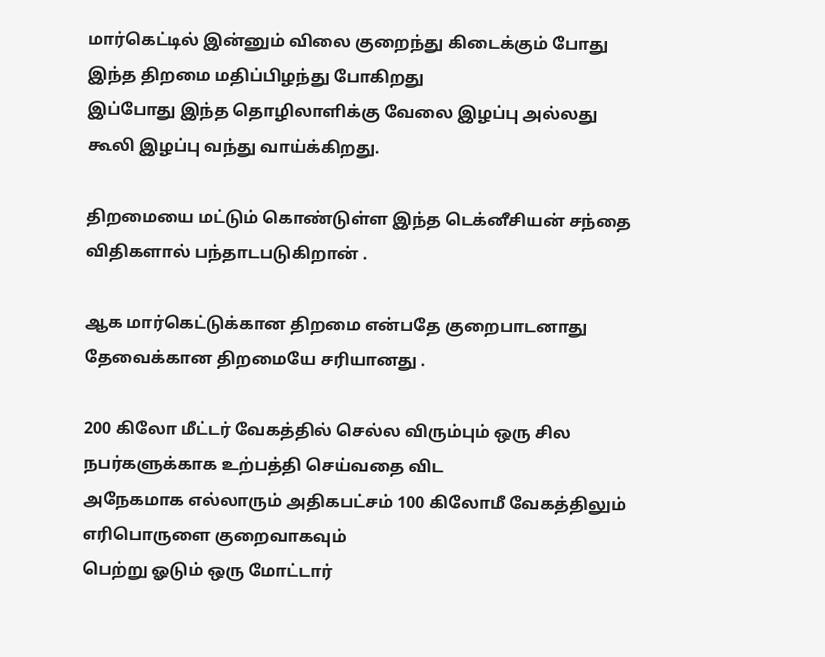மார்கெட்டில் இன்னும் விலை குறைந்து கிடைக்கும் போது இந்த திறமை மதிப்பிழந்து போகிறது
இப்போது இந்த தொழிலாளிக்கு வேலை இழப்பு அல்லது கூலி இழப்பு வந்து வாய்க்கிறது.

திறமையை மட்டும் கொண்டுள்ள இந்த டெக்னீசியன் சந்தை விதிகளால் பந்தாடபடுகிறான் .

ஆக மார்கெட்டுக்கான திறமை என்பதே குறைபாடனாது தேவைக்கான திறமையே சரியானது .

200 கிலோ மீட்டர் வேகத்தில் செல்ல விரும்பும் ஒரு சில நபர்களுக்காக உற்பத்தி செய்வதை விட
அநேகமாக எல்லாரும் அதிகபட்சம் 100 கிலோமீ வேகத்திலும் எரிபொருளை குறைவாகவும்
பெற்று ஓடும் ஒரு மோட்டார்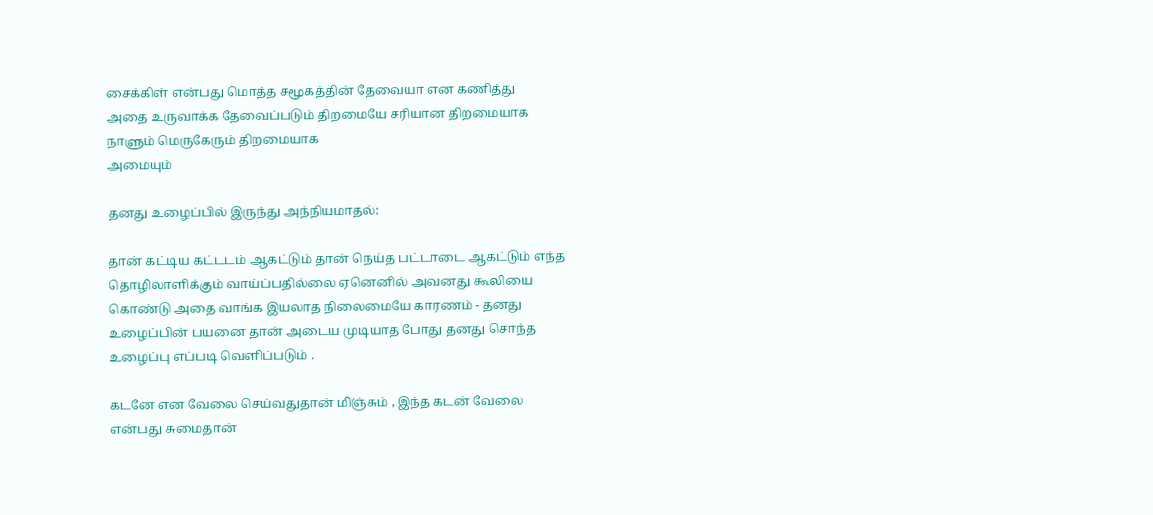சைக்கிள் என்பது மொத்த சமூகத்தின் தேவையா என கணித்து
அதை உருவாக்க தேவைப்படும் திறமையே சரியான திறமையாக நாளும் மெருகேரும் திறமையாக
அமையும்

தனது உழைப்பில் இருந்து அந்நியமாதல்:

தான் கட்டிய கட்டடம் ஆகட்டும் தான் நெய்த பட்டாடை ஆகட்டும் எந்த தொழிலாளிக்கும் வாய்ப்பதில்லை ஏனெனில் அவனது கூலியை கொண்டு அதை வாங்க இயலாத நிலைமையே காரணம் - தனது உழைப்பின் பயனை தான் அடைய முடியாத போது தனது சொந்த உழைப்பு எப்படி வெளிப்படும் .

கடனே என வேலை செய்வதுதான் மிஞ்சும் , இந்த கடன் வேலை என்பது சுமைதான்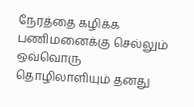நேரத்தை கழிக்க பணிமனைக்கு செல்லும் ஒவ்வொரு தொழிலாளியும் தனது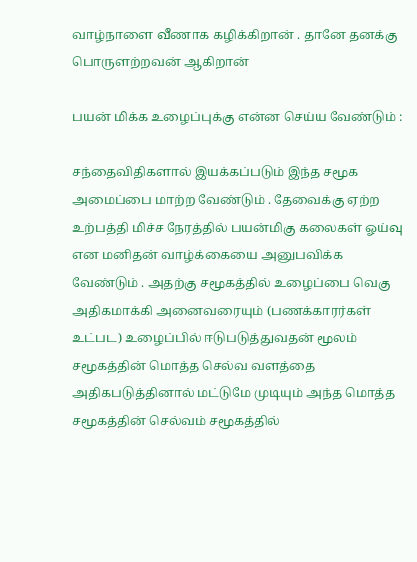வாழ்நாளை வீணாக கழிக்கிறான் . தானே தனக்கு பொருளற்றவன் ஆகிறான்

பயன் மிக்க உழைப்புக்கு என்ன செய்ய வேண்டும் :

சந்தைவிதிகளால் இயக்கப்படும் இந்த சமூக அமைப்பை மாற்ற வேண்டும் . தேவைக்கு ஏற்ற உற்பத்தி மிச்ச நேரத்தில் பயன்மிகு கலைகள் ஓய்வு என மனிதன் வாழ்க்கையை அனுபவிக்க வேண்டும் . அதற்கு சமூகத்தில் உழைப்பை வெகு அதிகமாக்கி அனைவரையும் (பணக்காரர்கள் உட்பட) உழைப்பில் ஈடுபடுத்துவதன் மூலம் சமூகத்தின் மொத்த செல்வ வளத்தை அதிகபடுத்தினால் மட்டுமே முடியும் அந்த மொத்த சமூகத்தின் செல்வம் சமூகத்தில்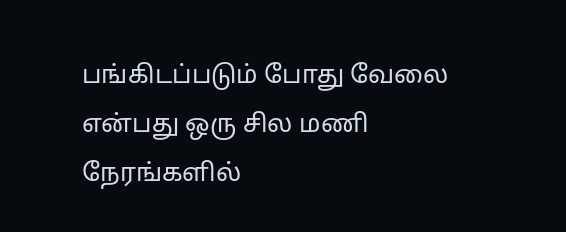பங்கிடப்படும் போது வேலை என்பது ஒரு சில மணி நேரங்களில்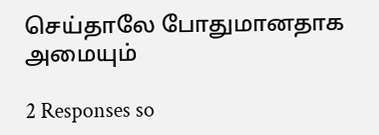செய்தாலே போதுமானதாக அமையும்

2 Responses so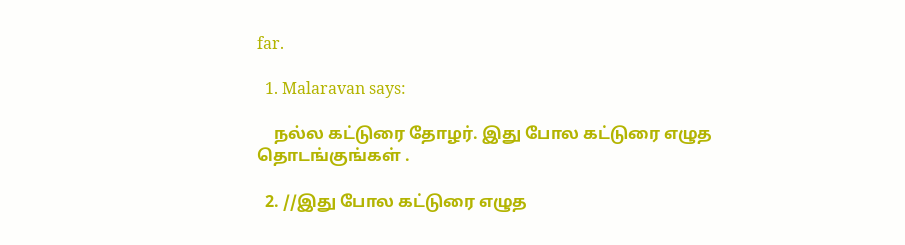far.

  1. Malaravan says:

    நல்ல கட்டுரை தோழர். இது போல கட்டுரை எழுத தொடங்குங்கள் .

  2. //இது போல கட்டுரை எழுத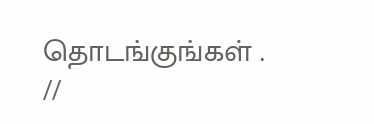தொடங்குங்கள் . //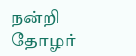நன்றி தோழர்